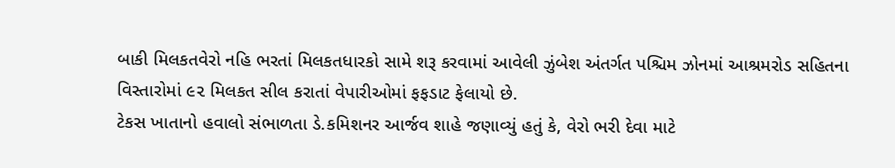બાકી મિલકતવેરો નહિ ભરતાં મિલકતધારકો સામે શરૂ કરવામાં આવેલી ઝુંબેશ અંતર્ગત પશ્ચિમ ઝોનમાં આશ્રમરોડ સહિતના વિસ્તારોમાં ૯૨ મિલકત સીલ કરાતાં વેપારીઓમાં ફફડાટ ફેલાયો છે.
ટેકસ ખાતાનો હવાલો સંભાળતા ડે.કમિશનર આર્જવ શાહે જણાવ્યું હતું કે, વેરો ભરી દેવા માટે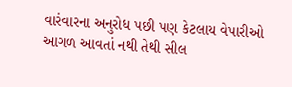વારંવારના અનુરોધ પછી પણ કેટલાય વેપારીઓ આગળ આવતાં નથી તેથી સીલ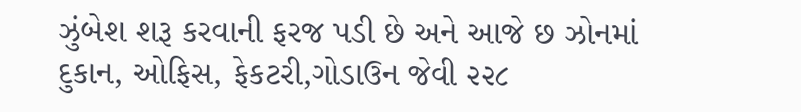ઝુંબેશ શરૂ કરવાની ફરજ પડી છે અને આજે છ ઝોનમાં દુકાન, ઓફિસ, ફેકટરી,ગોડાઉન જેવી ૨૨૮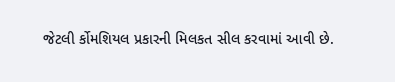જેટલી ર્કોમશિયલ પ્રકારની મિલકત સીલ કરવામાં આવી છે.